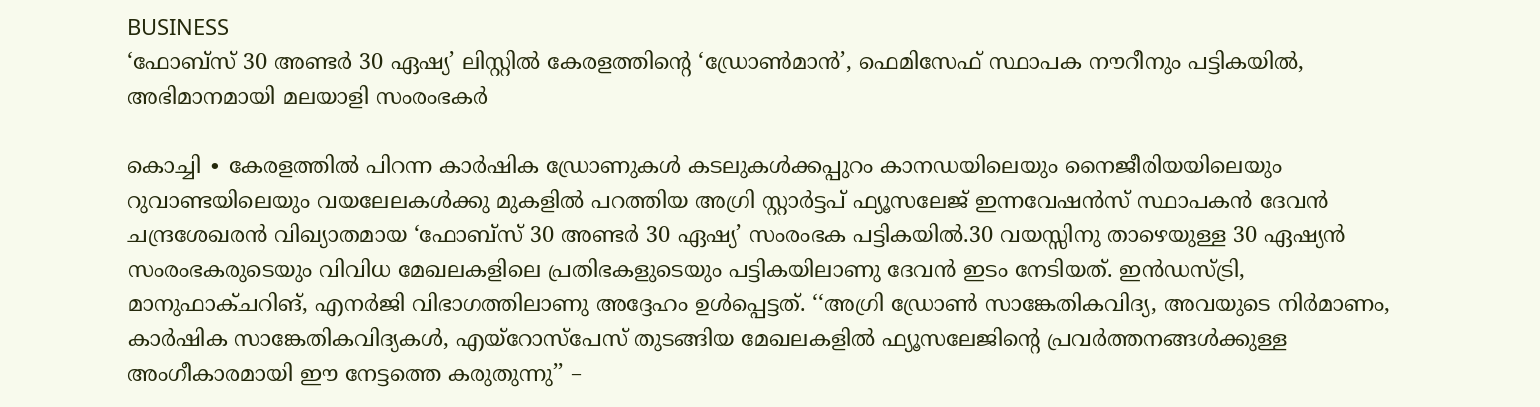BUSINESS
‘ഫോബ്സ് 30 അണ്ടർ 30 ഏഷ്യ’ ലിസ്റ്റിൽ കേരളത്തിന്റെ ‘ഡ്രോൺമാൻ’, ഫെമിസേഫ് സ്ഥാപക നൗറീനും പട്ടികയിൽ, അഭിമാനമായി മലയാളി സംരംഭകർ

കൊച്ചി ∙ കേരളത്തിൽ പിറന്ന കാർഷിക ഡ്രോണുകൾ കടലുകൾക്കപ്പുറം കാനഡയിലെയും നൈജീരിയയിലെയും റുവാണ്ടയിലെയും വയലേലകൾക്കു മുകളിൽ പറത്തിയ അഗ്രി സ്റ്റാർട്ടപ് ഫ്യൂസലേജ് ഇന്നവേഷൻസ് സ്ഥാപകൻ ദേവൻ ചന്ദ്രശേഖരൻ വിഖ്യാതമായ ‘ഫോബ്സ് 30 അണ്ടർ 30 ഏഷ്യ’ സംരംഭക പട്ടികയിൽ.30 വയസ്സിനു താഴെയുള്ള 30 ഏഷ്യൻ സംരംഭകരുടെയും വിവിധ മേഖലകളിലെ പ്രതിഭകളുടെയും പട്ടികയിലാണു ദേവൻ ഇടം നേടിയത്. ഇൻഡസ്ട്രി, മാനുഫാക്ചറിങ്, എനർജി വിഭാഗത്തിലാണു അദ്ദേഹം ഉൾപ്പെട്ടത്. ‘‘അഗ്രി ഡ്രോൺ സാങ്കേതികവിദ്യ, അവയുടെ നിർമാണം, കാർഷിക സാങ്കേതികവിദ്യകൾ, എയ്റോസ്പേസ് തുടങ്ങിയ മേഖലകളിൽ ഫ്യൂസലേജിന്റെ പ്രവർത്തനങ്ങൾക്കുള്ള അംഗീകാരമായി ഈ നേട്ടത്തെ കരുതുന്നു’’ –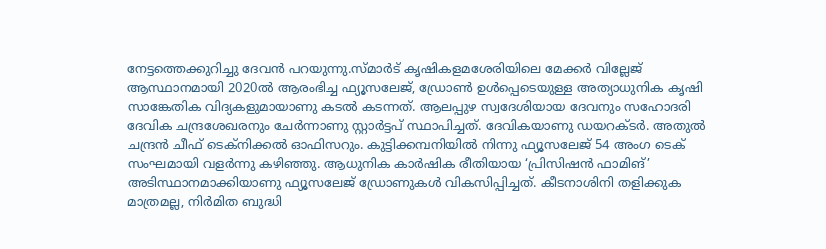നേട്ടത്തെക്കുറിച്ചു ദേവൻ പറയുന്നു.സ്മാർട് കൃഷികളമശേരിയിലെ മേക്കർ വില്ലേജ് ആസ്ഥാനമായി 2020ൽ ആരംഭിച്ച ഫ്യൂസലേജ്, ഡ്രോൺ ഉൾപ്പെടെയുള്ള അത്യാധുനിക കൃഷി സാങ്കേതിക വിദ്യകളുമായാണു കടൽ കടന്നത്. ആലപ്പുഴ സ്വദേശിയായ ദേവനും സഹോദരി ദേവിക ചന്ദ്രശേഖരനും ചേർന്നാണു സ്റ്റാർട്ടപ് സ്ഥാപിച്ചത്. ദേവികയാണു ഡയറക്ടർ. അതുൽ ചന്ദ്രൻ ചീഫ് ടെക്നിക്കൽ ഓഫിസറും. കുട്ടിക്കമ്പനിയിൽ നിന്നു ഫ്യൂസലേജ് 54 അംഗ ടെക് സംഘമായി വളർന്നു കഴിഞ്ഞു. ആധുനിക കാർഷിക രീതിയായ ‘പ്രിസിഷൻ ഫാമിങ്’ അടിസ്ഥാനമാക്കിയാണു ഫ്യൂസലേജ് ഡ്രോണുകൾ വികസിപ്പിച്ചത്. കീടനാശിനി തളിക്കുക മാത്രമല്ല, നിർമിത ബുദ്ധി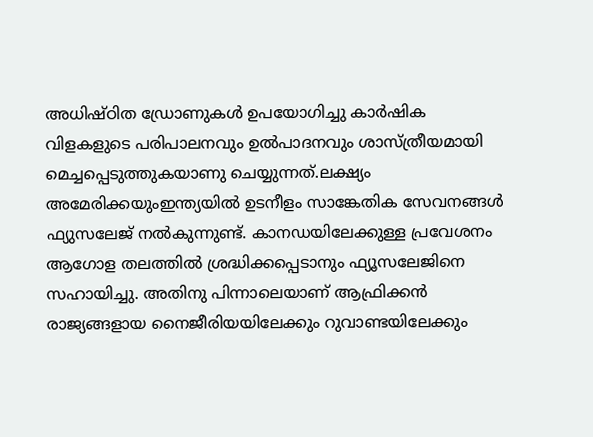അധിഷ്ഠിത ഡ്രോണുകൾ ഉപയോഗിച്ചു കാർഷിക വിളകളുടെ പരിപാലനവും ഉൽപാദനവും ശാസ്ത്രീയമായി മെച്ചപ്പെടുത്തുകയാണു ചെയ്യുന്നത്.ലക്ഷ്യം അമേരിക്കയുംഇന്ത്യയിൽ ഉടനീളം സാങ്കേതിക സേവനങ്ങൾ ഫ്യുസലേജ് നൽകുന്നുണ്ട്. കാനഡയിലേക്കുള്ള പ്രവേശനം ആഗോള തലത്തിൽ ശ്രദ്ധിക്കപ്പെടാനും ഫ്യൂസലേജിനെ സഹായിച്ചു. അതിനു പിന്നാലെയാണ് ആഫ്രിക്കൻ രാജ്യങ്ങളായ നൈജീരിയയിലേക്കും റുവാണ്ടയിലേക്കും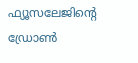ഫ്യൂസലേജിന്റെ ഡ്രോൺ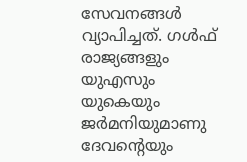സേവനങ്ങൾ വ്യാപിച്ചത്. ഗൾഫ് രാജ്യങ്ങളും യുഎസും യുകെയും ജർമനിയുമാണു ദേവന്റെയും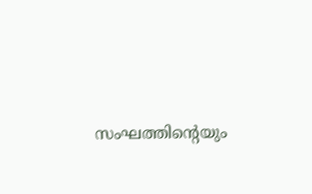സംഘത്തിന്റെയും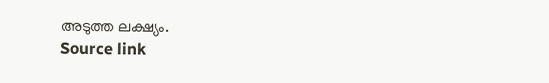അടുത്ത ലക്ഷ്യം.
Source link